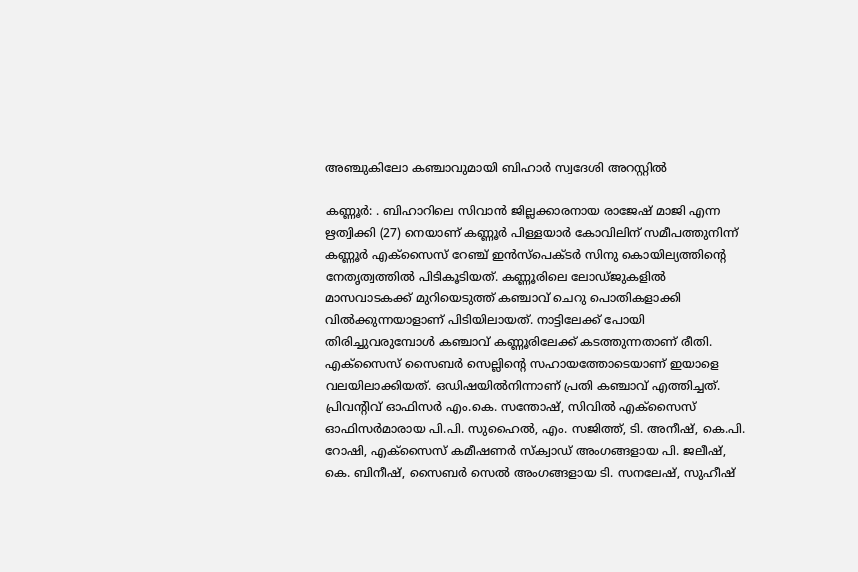അഞ്ചുകിലോ കഞ്ചാവുമായി ബിഹാർ സ്വദേശി അറസ്റ്റിൽ

കണ്ണൂർ: . ബിഹാറിലെ സിവാൻ ജില്ലക്കാരനായ രാജേഷ് മാജി എന്ന ഋത്വിക്കി (27) നെയാണ് കണ്ണൂർ പിള്ളയാർ കോവിലിന് സമീപത്തുനിന്ന് കണ്ണൂർ എക്സൈസ് റേഞ്ച് ഇൻസ്പെക്ടർ സിനു കൊയില്യത്തിന്റെ നേതൃത്വത്തിൽ പിടികൂടിയത്. കണ്ണൂരിലെ ലോഡ്ജുകളിൽ മാസവാടകക്ക് മുറിയെടുത്ത് കഞ്ചാവ് ചെറു പൊതികളാക്കി വിൽക്കുന്നയാളാണ് പിടിയിലായത്. നാട്ടിലേക്ക് പോയി തിരിച്ചുവരുമ്പോൾ കഞ്ചാവ് കണ്ണൂരിലേക്ക് കടത്തുന്നതാണ് രീതി. എക്സൈസ് സൈബർ സെല്ലിന്റെ സഹായത്തോടെയാണ് ഇയാളെ വലയിലാക്കിയത്. ഒഡിഷയില്‍നിന്നാണ് പ്രതി കഞ്ചാവ് എത്തിച്ചത്. പ്രിവന്റിവ് ഓഫിസർ എം.കെ. സന്തോഷ്, സിവിൽ എക്സൈസ് ഓഫിസർമാരായ പി.പി. സുഹൈൽ, എം. സജിത്ത്, ടി. അനീഷ്, കെ.പി. റോഷി, എക്സൈസ് കമീഷണർ സ്ക്വാഡ് അംഗങ്ങളായ പി. ജലീഷ്, കെ. ബിനീഷ്, സൈബർ സെൽ അംഗങ്ങളായ ടി. സനലേഷ്, സുഹീഷ്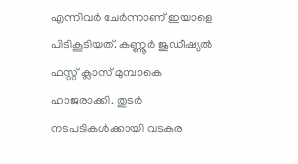എന്നിവർ ചേർന്നാണ് ഇയാളെ പിടികൂടിയത്. കണ്ണൂർ ജുഡീഷ്യൽ ഫസ്റ്റ് ക്ലാസ് മുമ്പാകെ ഹാജരാക്കി. തുടർ നടപടികൾക്കായി വടകര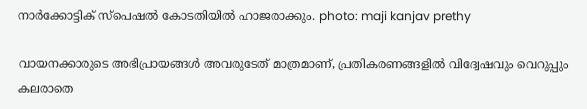നാർക്കോട്ടിക് സ്പെഷൽ കോടതിയിൽ ഹാജരാക്കും. photo: maji kanjav prethy

വായനക്കാരുടെ അഭിപ്രായങ്ങള്‍ അവരുടേത് മാത്രമാണ്, പ്രതികരണങ്ങളിൽ വിദ്വേഷവും വെറുപ്പും കലരാതെ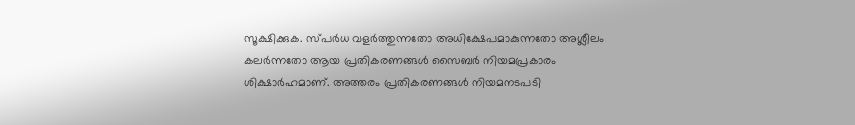സൂക്ഷിക്കുക. സ്പർധ വളർത്തുന്നതോ അധിക്ഷേപമാകുന്നതോ അശ്ലീലം കലർന്നതോ ആയ പ്രതികരണങ്ങൾ സൈബർ നിയമപ്രകാരം ശിക്ഷാർഹമാണ്. അത്തരം പ്രതികരണങ്ങൾ നിയമനടപടി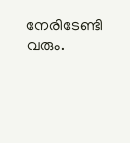നേരിടേണ്ടി വരും.